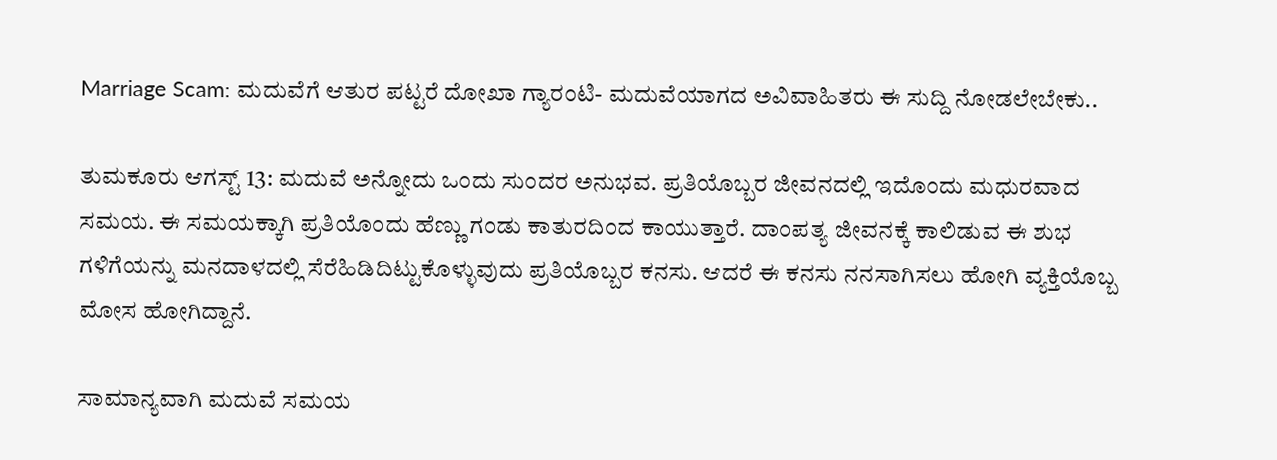Marriage Scam: ಮದುವೆಗೆ ಆತುರ ಪಟ್ಟರೆ ದೋಖಾ ಗ್ಯಾರಂಟಿ- ಮದುವೆಯಾಗದ ಅವಿವಾಹಿತರು ಈ ಸುದ್ದಿ ನೋಡಲೇಬೇಕು..

ತುಮಕೂರು ಆಗಸ್ಟ್ 13: ಮದುವೆ ಅನ್ನೋದು ಒಂದು ಸುಂದರ ಅನುಭವ. ಪ್ರತಿಯೊಬ್ಬರ ಜೀವನದಲ್ಲಿ ಇದೊಂದು ಮಧುರವಾದ ಸಮಯ. ಈ ಸಮಯಕ್ಕಾಗಿ ಪ್ರತಿಯೊಂದು ಹೆಣ್ಣು ಗಂಡು ಕಾತುರದಿಂದ ಕಾಯುತ್ತಾರೆ. ದಾಂಪತ್ಯ ಜೀವನಕ್ಕೆ ಕಾಲಿಡುವ ಈ ಶುಭ ಗಳಿಗೆಯನ್ನು ಮನದಾಳದಲ್ಲಿ ಸೆರೆಹಿಡಿದಿಟ್ಟುಕೊಳ್ಳುವುದು ಪ್ರತಿಯೊಬ್ಬರ ಕನಸು. ಆದರೆ ಈ ಕನಸು ನನಸಾಗಿಸಲು ಹೋಗಿ ವ್ಯಕ್ತಿಯೊಬ್ಬ ಮೋಸ ಹೋಗಿದ್ದಾನೆ.

ಸಾಮಾನ್ಯವಾಗಿ ಮದುವೆ ಸಮಯ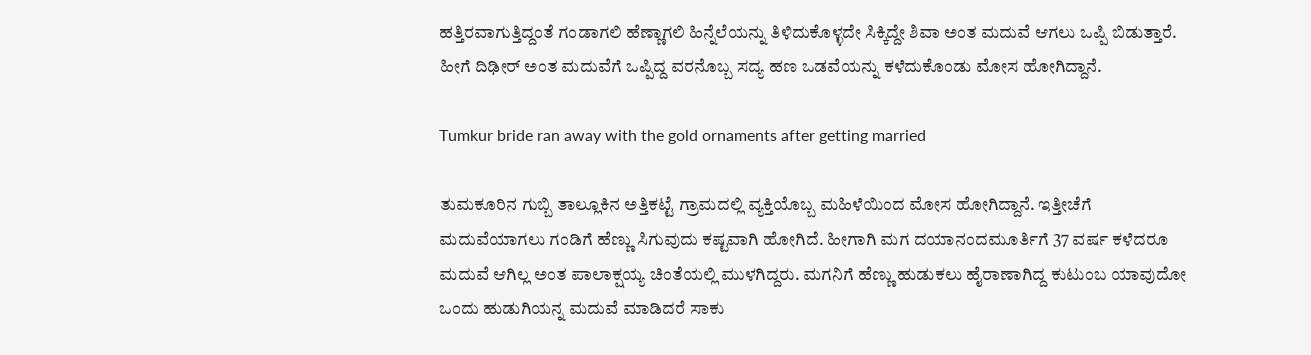ಹತ್ತಿರವಾಗುತ್ತಿದ್ದಂತೆ ಗಂಡಾಗಲಿ ಹೆಣ್ಣಾಗಲಿ ಹಿನ್ನೆಲೆಯನ್ನು ತಿಳಿದುಕೊಳ್ಳದೇ ಸಿಕ್ಕಿದ್ದೇ ಶಿವಾ ಅಂತ ಮದುವೆ ಆಗಲು ಒಪ್ಪಿ ಬಿಡುತ್ತಾರೆ. ಹೀಗೆ ದಿಢೀರ್ ಅಂತ ಮದುವೆಗೆ ಒಪ್ಪಿದ್ದ ವರನೊಬ್ಬ ಸದ್ಯ ಹಣ ಒಡವೆಯನ್ನು ಕಳೆದುಕೊಂಡು ಮೋಸ ಹೋಗಿದ್ದಾನೆ.

Tumkur bride ran away with the gold ornaments after getting married

ತುಮಕೂರಿನ ಗುಬ್ಬಿ ತಾಲ್ಲೂಕಿನ ಅತ್ತಿಕಟ್ಟೆ ಗ್ರಾಮದಲ್ಲಿ ವ್ಯಕ್ತಿಯೊಬ್ಬ ಮಹಿಳೆಯಿಂದ ಮೋಸ ಹೋಗಿದ್ದಾನೆ. ಇತ್ತೀಚೆಗೆ ಮದುವೆಯಾಗಲು ಗಂಡಿಗೆ ಹೆಣ್ಣು ಸಿಗುವುದು ಕಷ್ಟವಾಗಿ ಹೋಗಿದೆ. ಹೀಗಾಗಿ ಮಗ ದಯಾನಂದಮೂರ್ತಿಗೆ 37 ವರ್ಷ ಕಳೆದರೂ ಮದುವೆ ಆಗಿಲ್ಲ ಅಂತ ಪಾಲಾಕ್ಷಯ್ಯ ಚಿಂತೆಯಲ್ಲಿ ಮುಳಗಿದ್ದರು. ಮಗನಿಗೆ ಹೆಣ್ಣು ಹುಡುಕಲು ಹೈರಾಣಾಗಿದ್ದ ಕುಟುಂಬ ಯಾವುದೋ ಒಂದು ಹುಡುಗಿಯನ್ನ ಮದುವೆ ಮಾಡಿದರೆ ಸಾಕು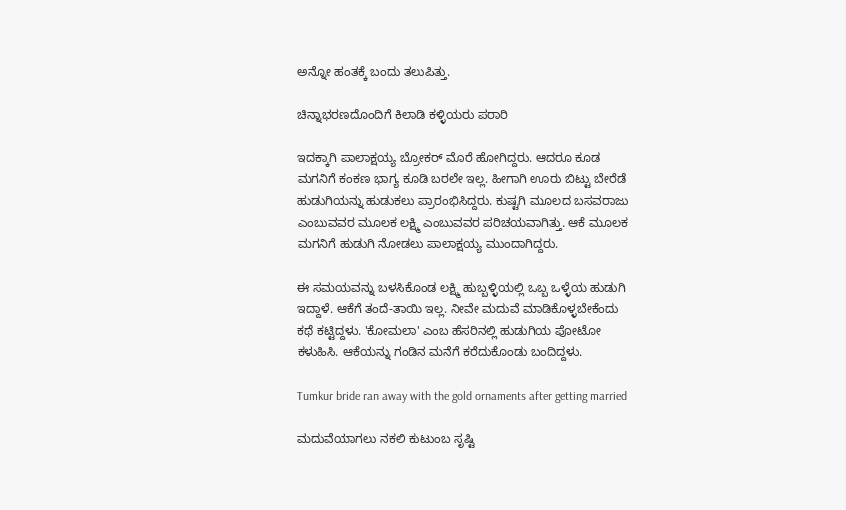ಅನ್ನೋ ಹಂತಕ್ಕೆ ಬಂದು ತಲುಪಿತ್ತು.

ಚಿನ್ನಾಭರಣದೊಂದಿಗೆ ಕಿಲಾಡಿ ಕಳ್ಳಿಯರು ಪರಾರಿ

ಇದಕ್ಕಾಗಿ ಪಾಲಾಕ್ಷಯ್ಯ ಬ್ರೋಕರ್ ಮೊರೆ ಹೋಗಿದ್ದರು. ಆದರೂ ಕೂಡ ಮಗನಿಗೆ ಕಂಕಣ ಭಾಗ್ಯ ಕೂಡಿ ಬರಲೇ ಇಲ್ಲ. ಹೀಗಾಗಿ ಊರು ಬಿಟ್ಟು ಬೇರೆಡೆ ಹುಡುಗಿಯನ್ನು ಹುಡುಕಲು ಪ್ರಾರಂಭಿಸಿದ್ದರು. ಕುಷ್ಟಗಿ ಮೂಲದ ಬಸವರಾಜು ಎಂಬುವವರ ಮೂಲಕ ಲಕ್ಷ್ಮಿ ಎಂಬುವವರ ಪರಿಚಯವಾಗಿತ್ತು. ಆಕೆ ಮೂಲಕ ಮಗನಿಗೆ ಹುಡುಗಿ ನೋಡಲು ಪಾಲಾಕ್ಷಯ್ಯ ಮುಂದಾಗಿದ್ದರು.

ಈ ಸಮಯವನ್ನು ಬಳಸಿಕೊಂಡ ಲಕ್ಷ್ಮಿ ಹುಬ್ಬಳ್ಳಿಯಲ್ಲಿ ಒಬ್ಬ ಒಳ್ಳೆಯ ಹುಡುಗಿ ಇದ್ದಾಳೆ. ಆಕೆಗೆ ತಂದೆ-ತಾಯಿ ಇಲ್ಲ. ನೀವೇ ಮದುವೆ ಮಾಡಿಕೊಳ್ಳಬೇಕೆಂದು ಕಥೆ ಕಟ್ಟಿದ್ದಳು. 'ಕೋಮಲಾ' ಎಂಬ ಹೆಸರಿನಲ್ಲಿ ಹುಡುಗಿಯ ಪೋಟೋ ಕಳುಹಿಸಿ. ಆಕೆಯನ್ನು ಗಂಡಿನ ಮನೆಗೆ ಕರೆದುಕೊಂಡು ಬಂದಿದ್ದಳು.

Tumkur bride ran away with the gold ornaments after getting married

ಮದುವೆಯಾಗಲು ನಕಲಿ ಕುಟುಂಬ ಸೃಷ್ಟಿ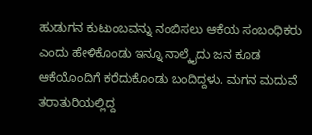ಹುಡುಗನ ಕುಟುಂಬವನ್ನು ನಂಬಿಸಲು ಆಕೆಯ ಸಂಬಂಧಿಕರು ಎಂದು ಹೇಳಿಕೊಂಡು ಇನ್ನೂ ನಾಲ್ಕೈದು ಜನ ಕೂಡ ಆಕೆಯೊಂದಿಗೆ ಕರೆದುಕೊಂಡು ಬಂದಿದ್ದಳು. ಮಗನ ಮದುವೆ ತರಾತುರಿಯಲ್ಲಿದ್ದ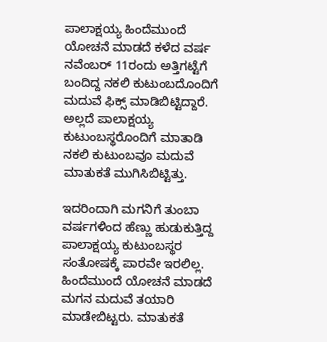ಪಾಲಾಕ್ಷಯ್ಯ ಹಿಂದೆಮುಂದೆ ಯೋಚನೆ ಮಾಡದೆ ಕಳೆದ ವರ್ಷ ನವೆಂಬರ್ 11ರಂದು ಅತ್ತಿಗಟ್ಟೆಗೆ ಬಂದಿದ್ದ ನಕಲಿ ಕುಟುಂಬದೊಂದಿಗೆ ಮದುವೆ ಫಿಕ್ಸ್ ಮಾಡಿಬಿಟ್ಟಿದ್ದಾರೆ. ಅಲ್ಲದೆ ಪಾಲಾಕ್ಷಯ್ಯ ಕುಟುಂಬಸ್ಥರೊಂದಿಗೆ ಮಾತಾಡಿ ನಕಲಿ ಕುಟುಂಬವೂ ಮದುವೆ ಮಾತುಕತೆ ಮುಗಿಸಿಬಿಟ್ಟಿತ್ತು.

ಇದರಿಂದಾಗಿ ಮಗನಿಗೆ ತುಂಬಾ ವರ್ಷಗಳಿಂದ ಹೆಣ್ಣು ಹುಡುಕುತ್ತಿದ್ದ ಪಾಲಾಕ್ಷಯ್ಯ ಕುಟುಂಬಸ್ಥರ ಸಂತೋಷಕ್ಕೆ ಪಾರವೇ ಇರಲಿಲ್ಲ. ಹಿಂದೆಮುಂದೆ ಯೋಚನೆ ಮಾಡದೆ ಮಗನ ಮದುವೆ ತಯಾರಿ ಮಾಡೇಬಿಟ್ಟರು. ಮಾತುಕತೆ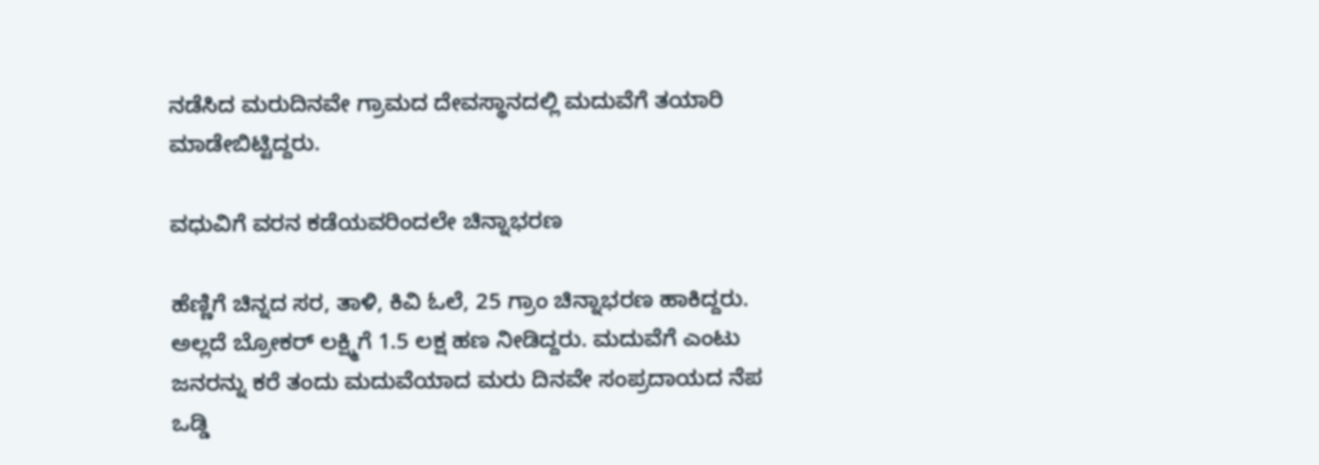ನಡೆಸಿದ ಮರುದಿನವೇ ಗ್ರಾಮದ ದೇವಸ್ಥಾನದಲ್ಲಿ ಮದುವೆಗೆ ತಯಾರಿ ಮಾಡೇಬಿಟ್ಟಿದ್ದರು.

ವಧುವಿಗೆ ವರನ ಕಡೆಯವರಿಂದಲೇ ಚಿನ್ನಾಭರಣ

ಹೆಣ್ಣಿಗೆ ಚಿನ್ನದ ಸರ, ತಾಳಿ, ಕಿವಿ ಓಲೆ, 25 ಗ್ರಾಂ ಚಿನ್ನಾಭರಣ ಹಾಕಿದ್ದರು. ಅಲ್ಲದೆ ಬ್ರೋಕರ್ ಲಕ್ಷ್ಮಿಗೆ 1.5 ಲಕ್ಷ ಹಣ ನೀಡಿದ್ದರು. ಮದುವೆಗೆ ಎಂಟು ಜನರನ್ನು ಕರೆ ತಂದು ಮದುವೆಯಾದ ಮರು ದಿನವೇ ಸಂಪ್ರದಾಯದ ನೆಪ ಒಡ್ಡಿ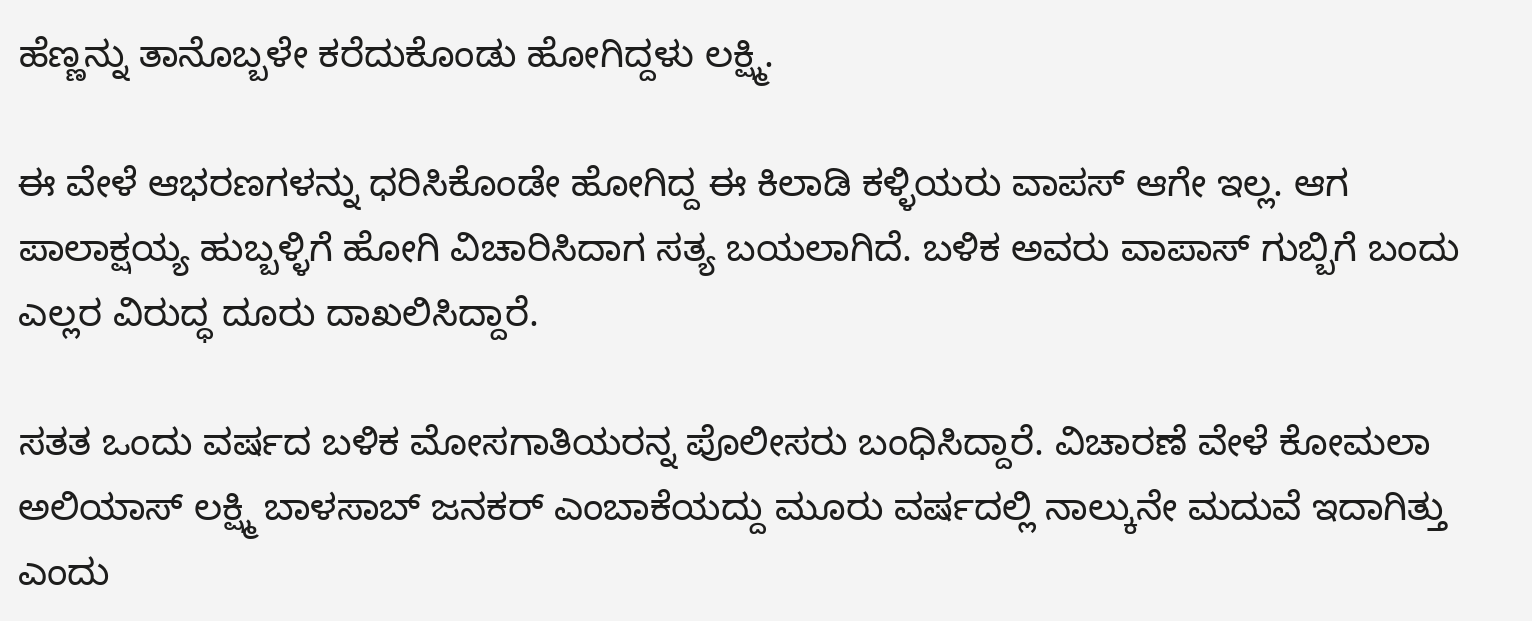ಹೆಣ್ಣನ್ನು ತಾನೊಬ್ಬಳೇ ಕರೆದುಕೊಂಡು ಹೋಗಿದ್ದಳು ಲಕ್ಷ್ಮಿ.

ಈ ವೇಳೆ ಆಭರಣಗಳನ್ನು ಧರಿಸಿಕೊಂಡೇ ಹೋಗಿದ್ದ ಈ ಕಿಲಾಡಿ ಕಳ್ಳಿಯರು ವಾಪಸ್‌ ಆಗೇ ಇಲ್ಲ. ಆಗ ಪಾಲಾಕ್ಷಯ್ಯ ಹುಬ್ಬಳ್ಳಿಗೆ ಹೋಗಿ ವಿಚಾರಿಸಿದಾಗ ಸತ್ಯ ಬಯಲಾಗಿದೆ. ಬಳಿಕ ಅವರು ವಾಪಾಸ್ ಗುಬ್ಬಿಗೆ ಬಂದು ಎಲ್ಲರ ವಿರುದ್ಧ ದೂರು ದಾಖಲಿಸಿದ್ದಾರೆ.

ಸತತ ಒಂದು ವರ್ಷದ ಬಳಿಕ ಮೋಸಗಾತಿಯರನ್ನ ಪೊಲೀಸರು ಬಂಧಿಸಿದ್ದಾರೆ. ವಿಚಾರಣೆ ವೇಳೆ ಕೋಮಲಾ ಅಲಿಯಾಸ್ ಲಕ್ಷ್ಮಿ ಬಾಳಸಾಬ್ ಜನಕರ್ ಎಂಬಾಕೆಯದ್ದು ಮೂರು ವರ್ಷದಲ್ಲಿ ನಾಲ್ಕುನೇ ಮದುವೆ ಇದಾಗಿತ್ತು ಎಂದು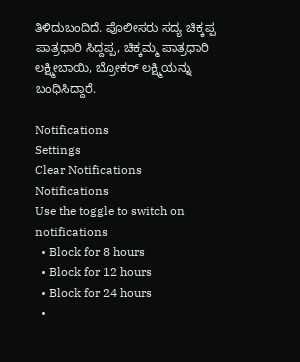ತಿಳಿದುಬಂದಿದೆ. ಪೊಲೀಸರು ಸದ್ಯ ಚಿಕ್ಕಪ್ಪ ಪಾತ್ರಧಾರಿ ಸಿದ್ದಪ್ಪ, ಚಿಕ್ಕಮ್ಮ ಪಾತ್ರಧಾರಿ ಲಕ್ಷ್ಮೀಬಾಯಿ, ಬ್ರೋಕರ್ ಲಕ್ಷ್ಮಿಯನ್ನು ಬಂಧಿಸಿದ್ದಾರೆ.

Notifications
Settings
Clear Notifications
Notifications
Use the toggle to switch on notifications
  • Block for 8 hours
  • Block for 12 hours
  • Block for 24 hours
  •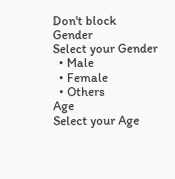Don't block
Gender
Select your Gender
  • Male
  • Female
  • Others
Age
Select your Age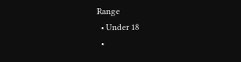Range
  • Under 18
  •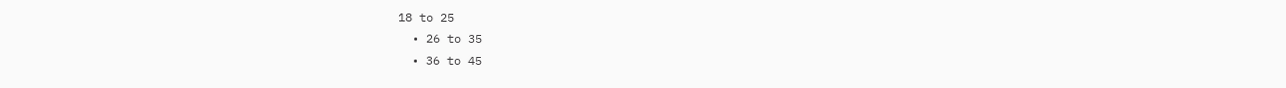18 to 25
  • 26 to 35
  • 36 to 45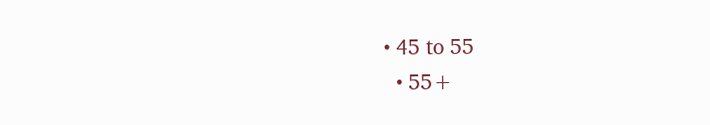• 45 to 55
  • 55+